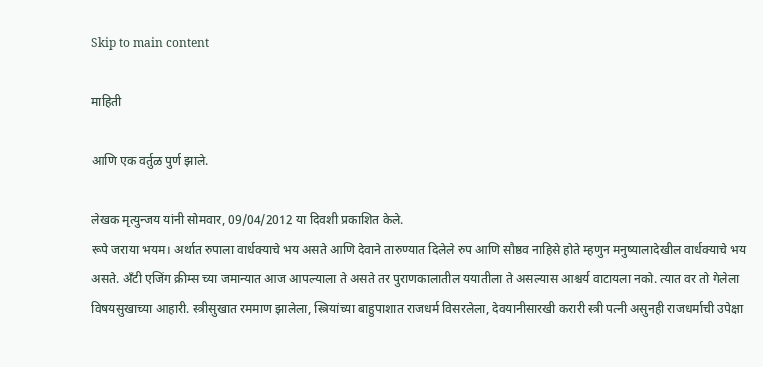Skip to main content

माहिती

आणि एक वर्तुळ पुर्ण झाले.

लेखक मृत्युन्जय यांनी सोमवार, 09/04/2012 या दिवशी प्रकाशित केले.
रूपे जराया भयम। अर्थात रुपाला वार्धक्याचे भय असते आणि देवाने तारुण्यात दिलेले रुप आणि सौष्ठव नाहिसे होते म्हणुन मनुष्यालादेखील वार्धक्याचे भय असते. अँटी एजिंग क्रीम्स च्या जमान्यात आज आपल्याला ते असते तर पुराणकालातील ययातीला ते असल्यास आश्चर्य वाटायला नको. त्यात वर तो गेलेला विषयसुखाच्या आहारी. स्त्रीसुखात रममाण झालेला, स्त्रियांच्या बाहुपाशात राजधर्म विसरलेला, देवयानीसारखी करारी स्त्री पत्नी असुनही राजधर्माची उपेक्षा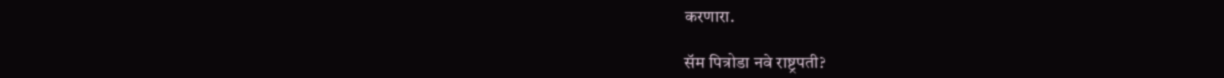करणारा.

सॅम पित्रोडा नवे राष्ट्रपती?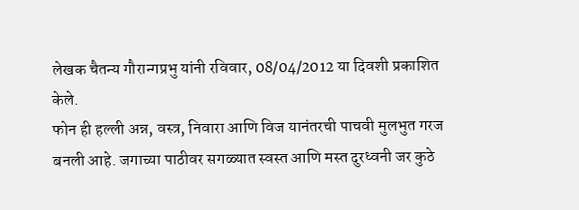लेखक चैतन्य गौरान्गप्रभु यांनी रविवार, 08/04/2012 या दिवशी प्रकाशित केले.
फोन ही हल्ली अन्न, वस्त्र, निवारा आणि विज यानंतरची पाचवी मुलभुत गरज बनली आहे. जगाच्या पाठीवर सगळ्यात स्वस्त आणि मस्त दुरध्वनी जर कुठे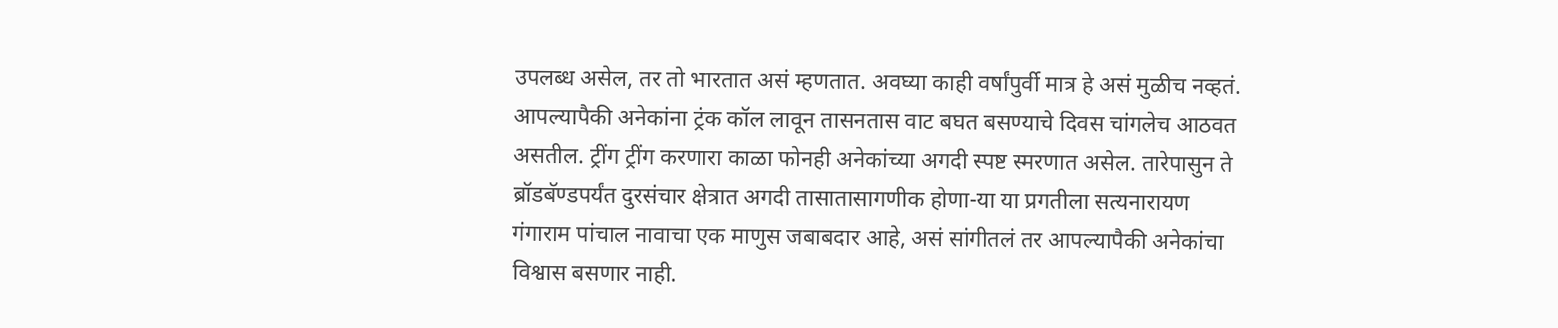उपलब्ध असेल, तर तो भारतात असं म्हणतात. अवघ्या काही वर्षांपुर्वी मात्र हे असं मुळीच नव्हतं. आपल्यापैकी अनेकांना ट्रंक कॉल लावून तासनतास वाट बघत बसण्याचे दिवस चांगलेच आठवत असतील. ट्रींग ट्रींग करणारा काळा फोनही अनेकांच्या अगदी स्पष्ट स्मरणात असेल. तारेपासुन ते ब्रॉडबॅण्डपर्यंत दुरसंचार क्षेत्रात अगदी तासातासागणीक होणा-या या प्रगतीला सत्यनारायण गंगाराम पांचाल नावाचा एक माणुस जबाबदार आहे, असं सांगीतलं तर आपल्यापैकी अनेकांचा विश्वास बसणार नाही.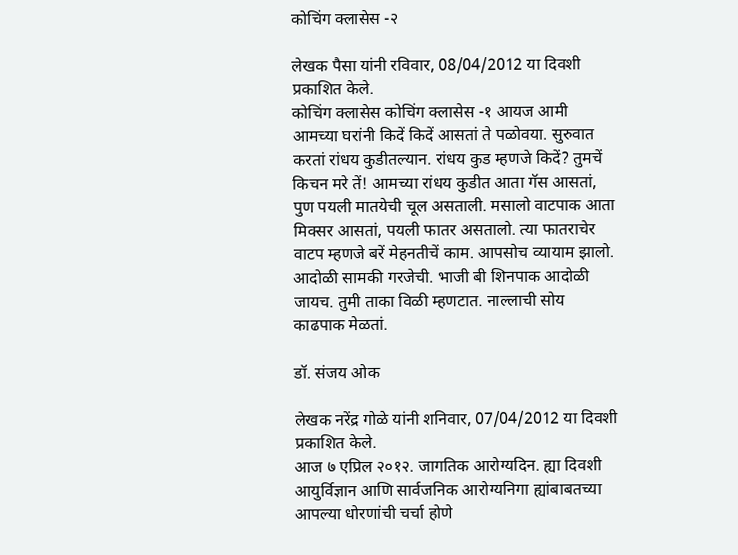कोचिंग क्लासेस -२

लेखक पैसा यांनी रविवार, 08/04/2012 या दिवशी प्रकाशित केले.
कोचिंग क्लासेस कोचिंग क्लासेस -१ आयज आमी आमच्या घरांनी किदें किदें आसतां ते पळोवया. सुरुवात करतां रांधय कुडीतल्यान. रांधय कुड म्हणजे किदें? तुमचें किचन मरे तें! आमच्या रांधय कुडीत आता गॅस आसतां, पुण पयली मातयेची चूल असताली. मसालो वाटपाक आता मिक्सर आसतां, पयली फातर असतालो. त्या फातराचेर वाटप म्हणजे बरें मेहनतीचें काम. आपसोच व्यायाम झालो. आदोळी सामकी गरजेची. भाजी बी शिनपाक आदोळी जायच. तुमी ताका विळी म्हणटात. नाल्लाची सोय काढपाक मेळतां.

डॉ. संजय ओक

लेखक नरेंद्र गोळे यांनी शनिवार, 07/04/2012 या दिवशी प्रकाशित केले.
आज ७ एप्रिल २०१२. जागतिक आरोग्यदिन. ह्या दिवशी आयुर्विज्ञान आणि सार्वजनिक आरोग्यनिगा ह्यांबाबतच्या आपल्या धोरणांची चर्चा होणे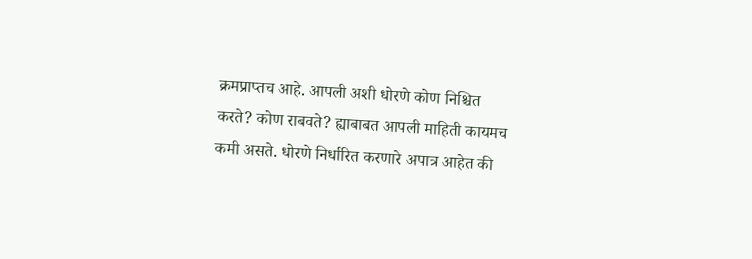क्रमप्राप्तच आहे. आपली अशी धोरणे कोण निश्चित करते? कोण राबवते? ह्याबाबत आपली माहिती कायमच कमी असते. धोरणे निर्धारित करणारे अपात्र आहेत की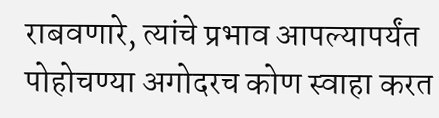राबवणारे, त्यांचे प्रभाव आपल्यापर्यंत पोहोचण्या अगोदरच कोण स्वाहा करत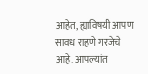आहेत, ह्याविषयी आपण सावध राहणे गरजेचे आहे. आपल्यांत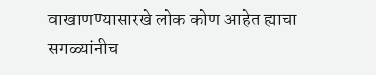वाखाणण्यासारखे लोक कोण आहेत ह्याचा सगळ्यांनीच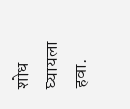शोध घ्यायला हवा.